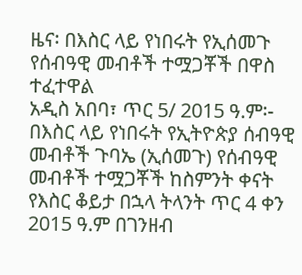ዜና፡ በእስር ላይ የነበሩት የኢሰመጉ የሰብዓዊ መብቶች ተሟጋቾች በዋስ ተፈተዋል
አዲስ አበባ፣ ጥር 5/ 2015 ዓ.ም፡- በእስር ላይ የነበሩት የኢትዮጵያ ሰብዓዊ መብቶች ጉባኤ (ኢሰመጉ) የሰብዓዊ መብቶች ተሟጋቾች ከስምንት ቀናት የእስር ቆይታ በኋላ ትላንት ጥር 4 ቀን 2015 ዓ.ም በገንዘብ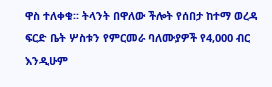ዋስ ተለቀቁ፡፡ ትላንት በዋለው ችሎት የሰበታ ከተማ ወረዳ ፍርድ ቤት ሦስቱን የምርመራ ባለሙያዎች የ4,000 ብር እንዲሁም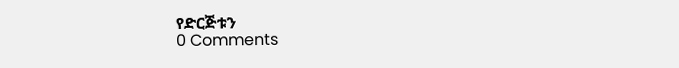የድርጅቱን
0 Comments